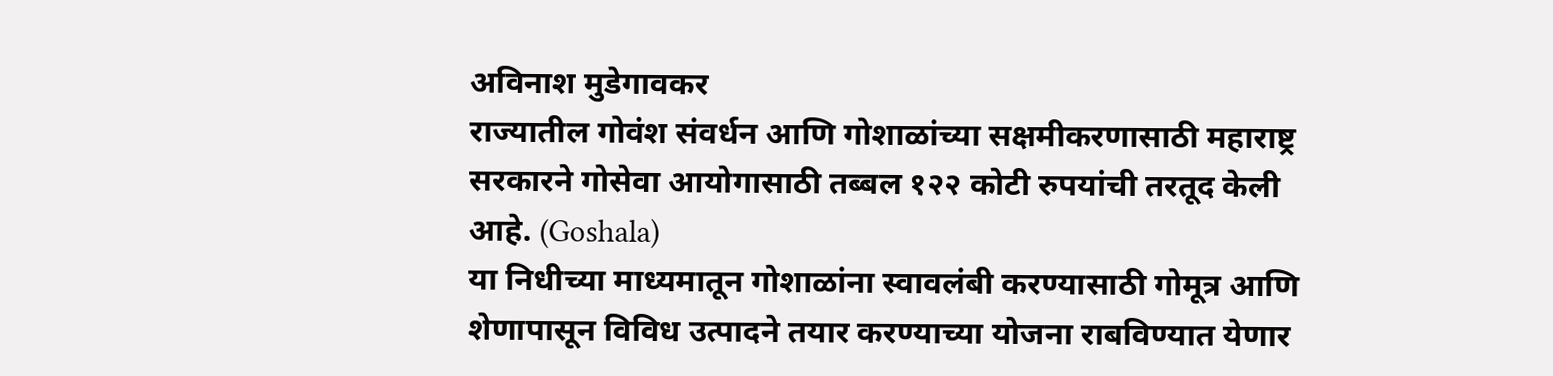अविनाश मुडेगावकर
राज्यातील गोवंश संवर्धन आणि गोशाळांच्या सक्षमीकरणासाठी महाराष्ट्र सरकारने गोसेवा आयोगासाठी तब्बल १२२ कोटी रुपयांची तरतूद केली आहे. (Goshala)
या निधीच्या माध्यमातून गोशाळांना स्वावलंबी करण्यासाठी गोमूत्र आणि शेणापासून विविध उत्पादने तयार करण्याच्या योजना राबविण्यात येणार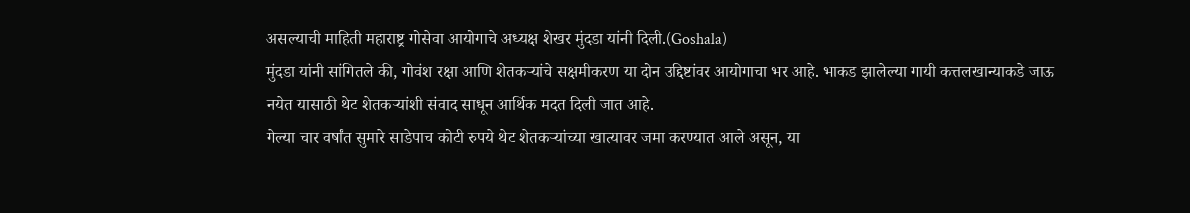असल्याची माहिती महाराष्ट्र गोसेवा आयोगाचे अध्यक्ष शेखर मुंदडा यांनी दिली.(Goshala)
मुंदडा यांनी सांगितले की, गोवंश रक्षा आणि शेतकऱ्यांचे सक्षमीकरण या दोन उद्दिष्टांवर आयोगाचा भर आहे. भाकड झालेल्या गायी कत्तलखान्याकडे जाऊ नयेत यासाठी थेट शेतकऱ्यांशी संवाद साधून आर्थिक मदत दिली जात आहे.
गेल्या चार वर्षांत सुमारे साडेपाच कोटी रुपये थेट शेतकऱ्यांच्या खात्यावर जमा करण्यात आले असून, या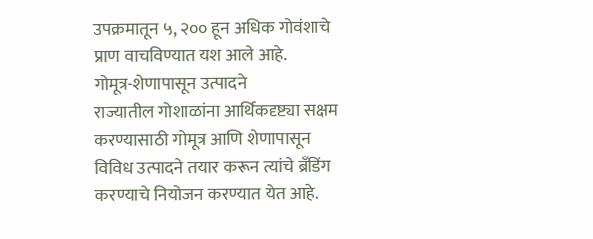उपक्रमातून ५, २०० हून अधिक गोवंशाचे प्राण वाचविण्यात यश आले आहे.
गोमूत्र-शेणापासून उत्पादने
राज्यातील गोशाळांना आर्थिकदृष्ट्या सक्षम करण्यासाठी गोमूत्र आणि शेणापासून विविध उत्पादने तयार करून त्यांचे ब्रँडिंग करण्याचे नियोजन करण्यात येत आहे.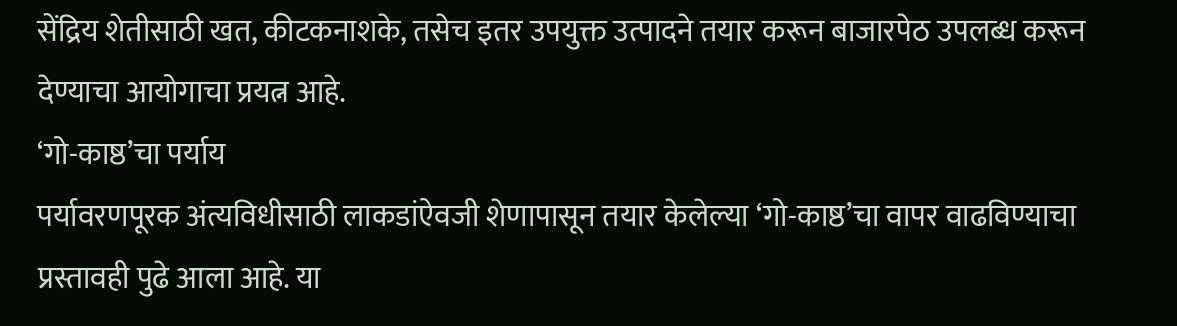सेंद्रिय शेतीसाठी खत, कीटकनाशके, तसेच इतर उपयुक्त उत्पादने तयार करून बाजारपेठ उपलब्ध करून देण्याचा आयोगाचा प्रयत्न आहे.
‘गो-काष्ठ’चा पर्याय
पर्यावरणपूरक अंत्यविधीसाठी लाकडांऐवजी शेणापासून तयार केलेल्या ‘गो-काष्ठ’चा वापर वाढविण्याचा प्रस्तावही पुढे आला आहे. या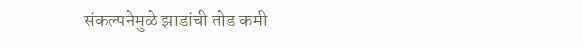संकल्पनेमुळे झाडांची तोड कमी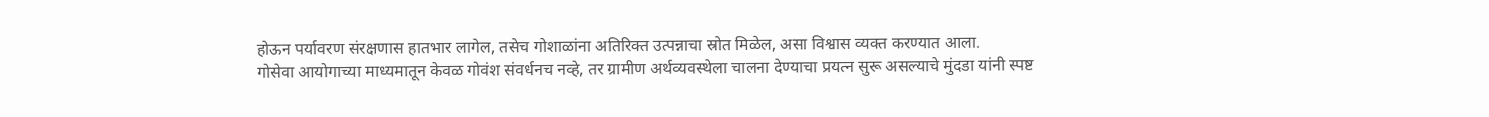होऊन पर्यावरण संरक्षणास हातभार लागेल, तसेच गोशाळांना अतिरिक्त उत्पन्नाचा स्रोत मिळेल, असा विश्वास व्यक्त करण्यात आला.
गोसेवा आयोगाच्या माध्यमातून केवळ गोवंश संवर्धनच नव्हे, तर ग्रामीण अर्थव्यवस्थेला चालना देण्याचा प्रयत्न सुरू असल्याचे मुंदडा यांनी स्पष्ट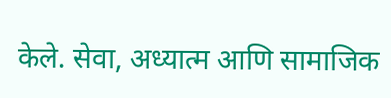केले. सेवा, अध्यात्म आणि सामाजिक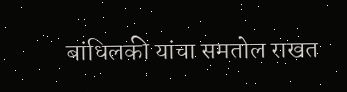बांधिलकी यांचा समतोल राखत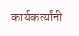कार्यकर्त्यांनी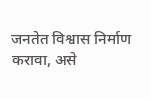जनतेत विश्वास निर्माण करावा, असे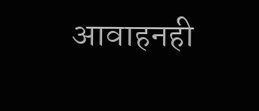आवाहनही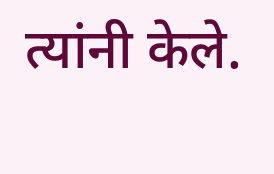त्यांनी केले.